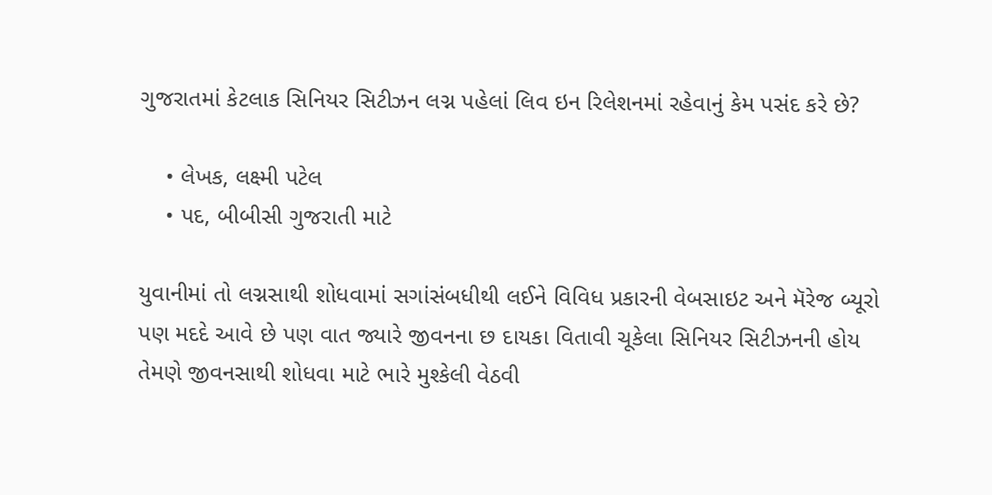ગુજરાતમાં કેટલાક સિનિયર સિટીઝન લગ્ન પહેલાં લિવ ઇન રિલેશનમાં રહેવાનું કેમ પસંદ કરે છે?

    • લેખક, લક્ષ્મી પટેલ
    • પદ, બીબીસી ગુજરાતી માટે

યુવાનીમાં તો લગ્નસાથી શોધવામાં સગાંસંબધીથી લઈને વિવિધ પ્રકારની વેબસાઇટ અને મૅરેજ બ્યૂરો પણ મદદે આવે છે પણ વાત જ્યારે જીવનના છ દાયકા વિતાવી ચૂકેલા સિનિયર સિટીઝનની હોય તેમણે જીવનસાથી શોધવા માટે ભારે મુશ્કેલી વેઠવી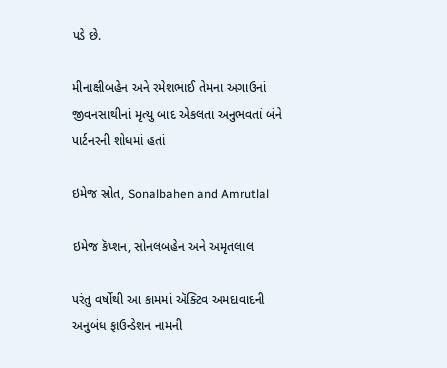પડે છે.

મીનાક્ષીબહેન અને રમેશભાઈ તેમના અગાઉનાં જીવનસાથીનાં મૃત્યુ બાદ એકલતા અનુભવતાં બંને પાર્ટનરની શોધમાં હતાં

ઇમેજ સ્રોત, Sonalbahen and Amrutlal

ઇમેજ કૅપ્શન, સોનલબહેન અને અમૃતલાલ

પરંતુ વર્ષોથી આ કામમાં ઍક્ટિવ અમદાવાદની અનુબંધ ફાઉન્ડેશન નામની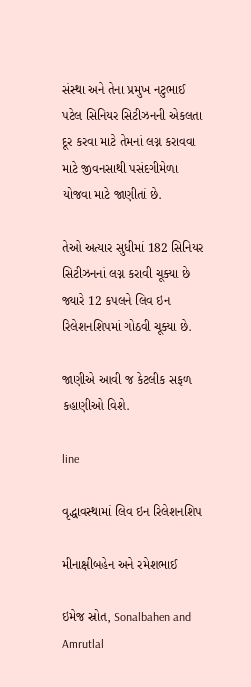સંસ્થા અને તેના પ્રમુખ નટુભાઈ પટેલ સિનિયર સિટીઝનની એકલતા દૂર કરવા માટે તેમનાં લગ્ન કરાવવા માટે જીવનસાથી પસંદગીમેળા યોજવા માટે જાણીતાં છે.

તેઓ અત્યાર સુધીમાં 182 સિનિયર સિટીઝનનાં લગ્ન કરાવી ચૂક્યા છે જ્યારે 12 કપલને લિવ ઇન રિલેશનશિપમાં ગોઠવી ચૂક્યા છે.

જાણીએ આવી જ કેટલીક સફળ કહાણીઓ વિશે.

line

વૃદ્ધાવસ્થામાં લિવ ઇન રિલેશનશિપ

મીનાક્ષીબહેન અને રમેશભાઈ

ઇમેજ સ્રોત, Sonalbahen and Amrutlal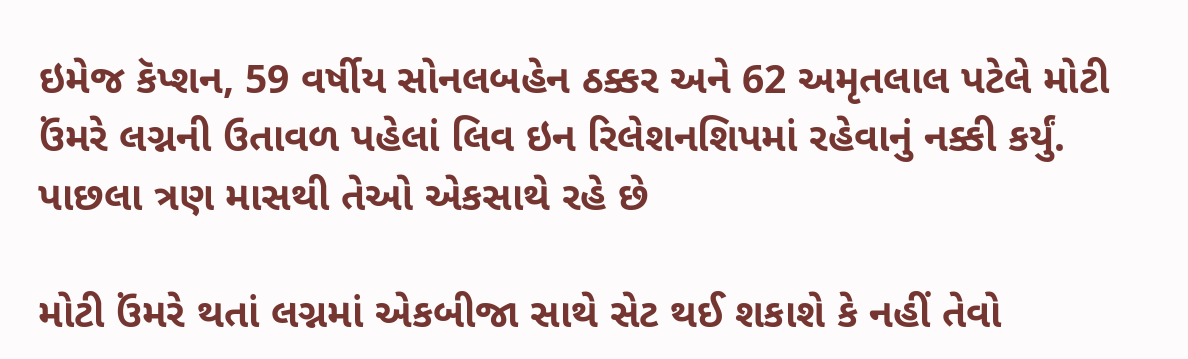ઇમેજ કૅપ્શન, 59 વર્ષીય સોનલબહેન ઠક્કર અને 62 અમૃતલાલ પટેલે મોટી ઉંમરે લગ્નની ઉતાવળ પહેલાં લિવ ઇન રિલેશનશિપમાં રહેવાનું નક્કી કર્યું. પાછલા ત્રણ માસથી તેઓ એકસાથે રહે છે

મોટી ઉંમરે થતાં લગ્નમાં એકબીજા સાથે સેટ થઈ શકાશે કે નહીં તેવો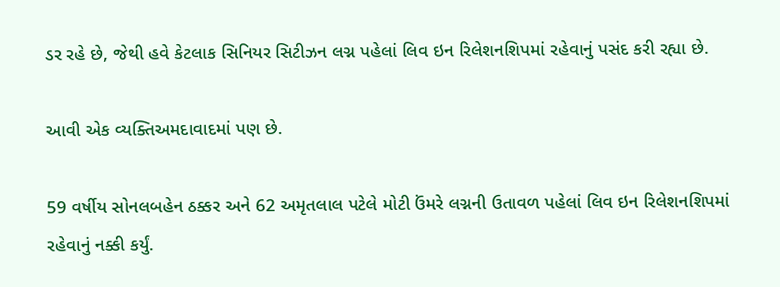ડર રહે છે, જેથી હવે કેટલાક સિનિયર સિટીઝન લગ્ન પહેલાં લિવ ઇન રિલેશનશિપમાં રહેવાનું પસંદ કરી રહ્યા છે.

આવી એક વ્યક્તિઅમદાવાદમાં પણ છે.

59 વર્ષીય સોનલબહેન ઠક્કર અને 62 અમૃતલાલ પટેલે મોટી ઉંમરે લગ્નની ઉતાવળ પહેલાં લિવ ઇન રિલેશનશિપમાં રહેવાનું નક્કી કર્યું.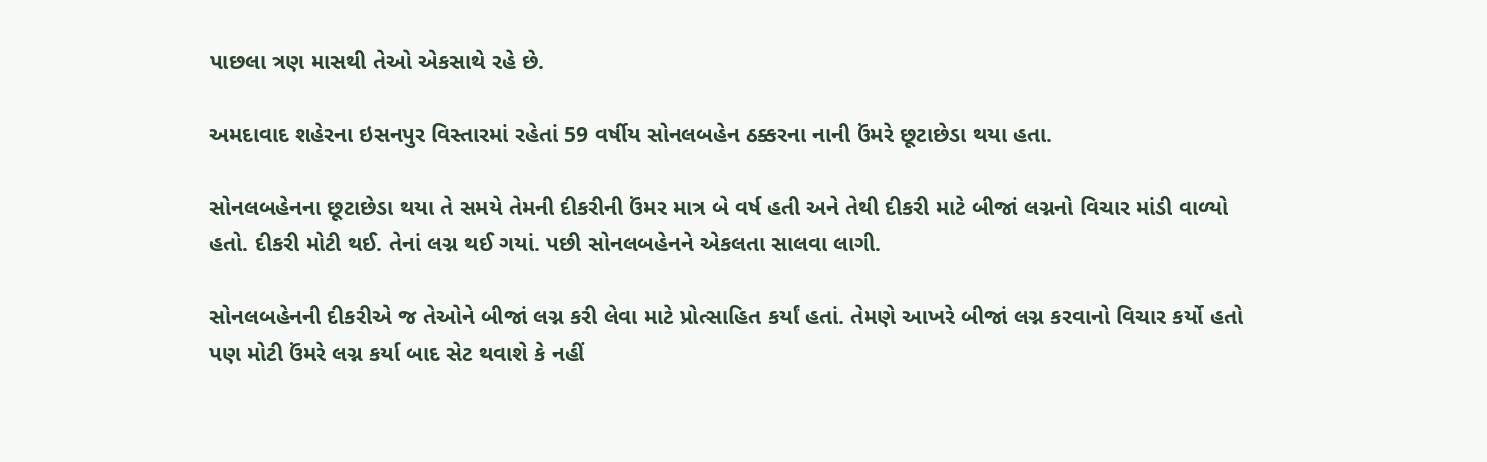પાછલા ત્રણ માસથી તેઓ એકસાથે રહે છે.

અમદાવાદ શહેરના ઇસનપુર વિસ્તારમાં રહેતાં 59 વર્ષીય સોનલબહેન ઠક્કરના નાની ઉંમરે છૂટાછેડા થયા હતા.

સોનલબહેનના છૂટાછેડા થયા તે સમયે તેમની દીકરીની ઉંમર માત્ર બે વર્ષ હતી અને તેથી દીકરી માટે બીજાં લગ્નનો વિચાર માંડી વાળ્યો હતો. દીકરી મોટી થઈ. તેનાં લગ્ન થઈ ગયાં. પછી સોનલબહેનને એકલતા સાલવા લાગી.

સોનલબહેનની દીકરીએ જ તેઓને બીજાં લગ્ન કરી લેવા માટે પ્રોત્સાહિત કર્યાં હતાં. તેમણે આખરે બીજાં લગ્ન કરવાનો વિચાર કર્યો હતો પણ મોટી ઉંમરે લગ્ન કર્યા બાદ સેટ થવાશે કે નહીં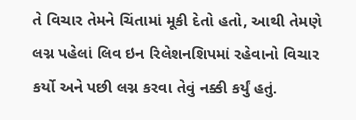તે વિચાર તેમને ચિંતામાં મૂકી દેતો હતો, આથી તેમણે લગ્ન પહેલાં લિવ ઇન રિલેશનશિપમાં રહેવાનો વિચાર કર્યો અને પછી લગ્ન કરવા તેવું નક્કી કર્યું હતું.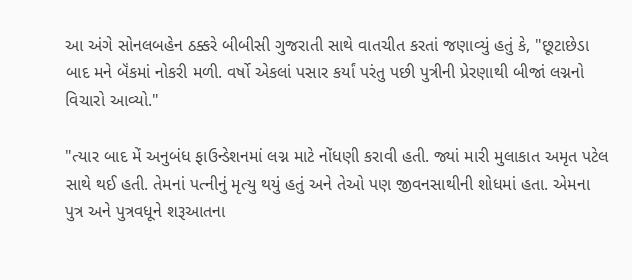આ અંગે સોનલબહેન ઠક્કરે બીબીસી ગુજરાતી સાથે વાતચીત કરતાં જણાવ્યું હતું કે, "છૂટાછેડા બાદ મને બૅંકમાં નોકરી મળી. વર્ષો એકલાં પસાર કર્યાં પરંતુ પછી પુત્રીની પ્રેરણાથી બીજાં લગ્નનો વિચારો આવ્યો."

"ત્યાર બાદ મેં અનુબંધ ફાઉન્ડેશનમાં લગ્ન માટે નોંધણી કરાવી હતી. જ્યાં મારી મુલાકાત અમૃત પટેલ સાથે થઈ હતી. તેમનાં પત્નીનું મૃત્યુ થયું હતું અને તેઓ પણ જીવનસાથીની શોધમાં હતા. એમના પુત્ર અને પુત્રવધૂને શરૂઆતના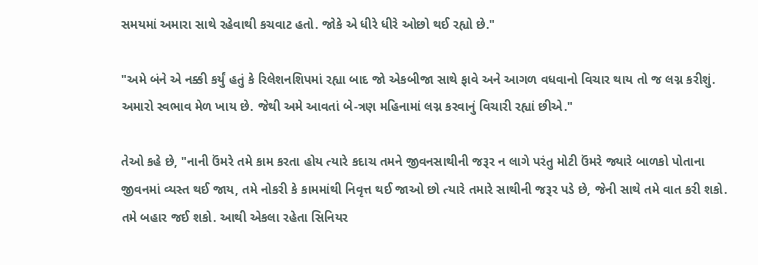સમયમાં અમારા સાથે રહેવાથી કચવાટ હતો. જોકે એ ધીરે ધીરે ઓછો થઈ રહ્યો છે."

"અમે બંને એ નક્કી કર્યું હતું કે રિલેશનશિપમાં રહ્યા બાદ જો એકબીજા સાથે ફાવે અને આગળ વધવાનો વિચાર થાય તો જ લગ્ન કરીશું. અમારો સ્વભાવ મેળ ખાય છે. જેથી અમે આવતાં બે-ત્રણ મહિનામાં લગ્ન કરવાનું વિચારી રહ્યાં છીએ."

તેઓ કહે છે, "નાની ઉંમરે તમે કામ કરતા હોય ત્યારે કદાચ તમને જીવનસાથીની જરૂર ન લાગે પરંતુ મોટી ઉંમરે જ્યારે બાળકો પોતાના જીવનમાં વ્યસ્ત થઈ જાય, તમે નોકરી કે કામમાંથી નિવૃત્ત થઈ જાઓ છો ત્યારે તમારે સાથીની જરૂર પડે છે, જેની સાથે તમે વાત કરી શકો. તમે બહાર જઈ શકો. આથી એકલા રહેતા સિનિયર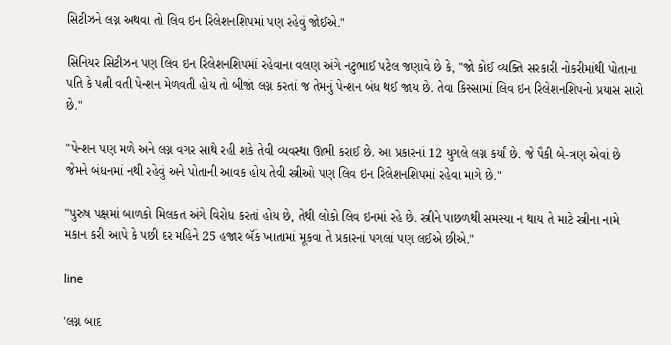સિટીઝને લગ્ન અથવા તો લિવ ઇન રિલેશનશિપમાં પણ રહેવું જોઈએ."

સિનિયર સિટીઝન પણ લિવ ઇન રિલેશનશિપમાં રહેવાના વલણ અંગે નટુભાઈ પટેલ જણાવે છે કે, "જો કોઈ વ્યક્તિ સરકારી નોકરીમાંથી પોતાના પતિ કે પત્ની વતી પેન્શન મેળવતી હોય તો બીજાં લગ્ન કરતાં જ તેમનું પેન્શન બંધ થઈ જાય છે. તેવા કિસ્સામાં લિવ ઇન રિલેશનશિપનો પ્રયાસ સારો છે."

"પેન્શન પણ મળે અને લગ્ન વગર સાથે રહી શકે તેવી વ્યવસ્થા ઊભી કરાઈ છે. આ પ્રકારનાં 12 યુગલે લગ્ન કર્યાં છે. જે પૈકી બે-ત્રણ એવાં છે જેમને બંધનમાં નથી રહેવું અને પોતાની આવક હોય તેવી સ્ત્રીઓ પણ લિવ ઇન રિલેશનશિપમાં રહેવા માગે છે."

"પુરુષ પક્ષમાં બાળકો મિલકત અંગે વિરોધ કરતાં હોય છે, તેથી લોકો લિવ ઇનમાં રહે છે. સ્ત્રીને પાછળથી સમસ્યા ન થાય તે માટે સ્ત્રીના નામે મકાન કરી આપે કે પછી દર મહિને 25 હજાર બૅંક ખાતામાં મૂકવા તે પ્રકારનાં પગલાં પણ લઈએ છીએ."

line

'લગ્ન બાદ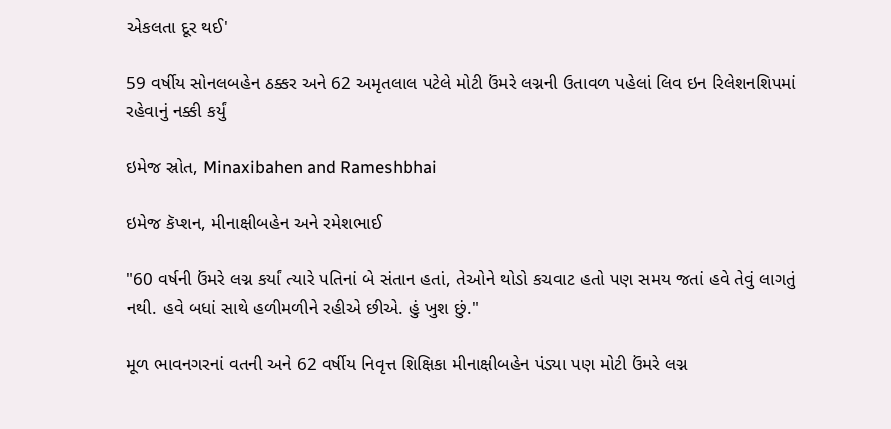એકલતા દૂર થઈ'

59 વર્ષીય સોનલબહેન ઠક્કર અને 62 અમૃતલાલ પટેલે મોટી ઉંમરે લગ્નની ઉતાવળ પહેલાં લિવ ઇન રિલેશનશિપમાં રહેવાનું નક્કી કર્યું

ઇમેજ સ્રોત, Minaxibahen and Rameshbhai

ઇમેજ કૅપ્શન, મીનાક્ષીબહેન અને રમેશભાઈ

"60 વર્ષની ઉંમરે લગ્ન કર્યાં ત્યારે પતિનાં બે સંતાન હતાં, તેઓને થોડો કચવાટ હતો પણ સમય જતાં હવે તેવું લાગતું નથી. હવે બધાં સાથે હળીમળીને રહીએ છીએ. હું ખુશ છું."

મૂળ ભાવનગરનાં વતની અને 62 વર્ષીય નિવૃત્ત શિક્ષિકા મીનાક્ષીબહેન પંડ્યા પણ મોટી ઉંમરે લગ્ન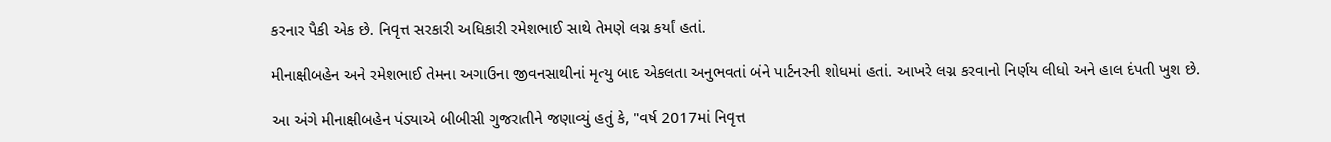કરનાર પૈકી એક છે. નિવૃત્ત સરકારી અધિકારી રમેશભાઈ સાથે તેમણે લગ્ન કર્યાં હતાં.

મીનાક્ષીબહેન અને રમેશભાઈ તેમના અગાઉના જીવનસાથીનાં મૃત્યુ બાદ એકલતા અનુભવતાં બંને પાર્ટનરની શોધમાં હતાં. આખરે લગ્ન કરવાનો નિર્ણય લીધો અને હાલ દંપતી ખુશ છે.

આ અંગે મીનાક્ષીબહેન પંડ્યાએ બીબીસી ગુજરાતીને જણાવ્યું હતું કે, "વર્ષ 2017માં નિવૃત્ત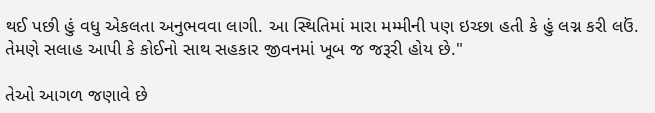થઈ પછી હું વધુ એકલતા અનુભવવા લાગી. આ સ્થિતિમાં મારા મમ્મીની પણ ઇચ્છા હતી કે હું લગ્ન કરી લઉં. તેમણે સલાહ આપી કે કોઈનો સાથ સહકાર જીવનમાં ખૂબ જ જરૂરી હોય છે."

તેઓ આગળ જણાવે છે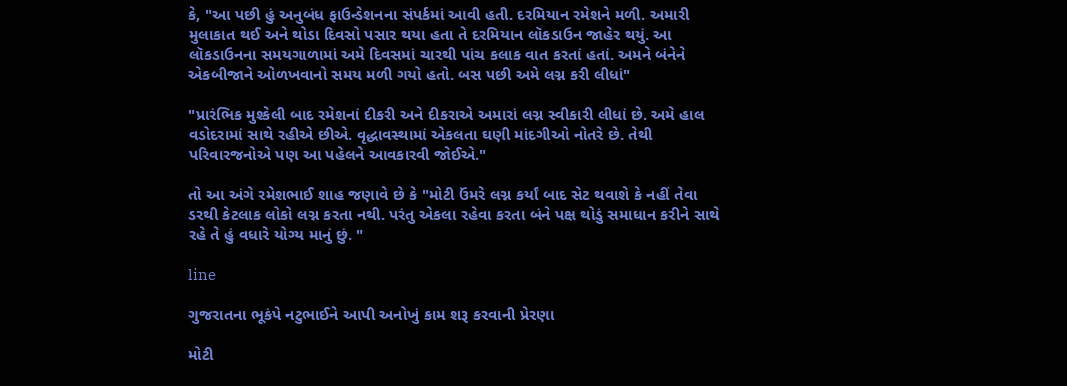કે, "આ પછી હું અનુબંધ ફાઉન્ડેશનના સંપર્કમાં આવી હતી. દરમિયાન રમેશને મળી. અમારી મુલાકાત થઈ અને થોડા દિવસો પસાર થયા હતા તે દરમિયાન લૉકડાઉન જાહેર થયું. આ લૉકડાઉનના સમયગાળામાં અમે દિવસમાં ચારથી પાંચ કલાક વાત કરતાં હતાં. અમને બંનેને એકબીજાને ઓળખવાનો સમય મળી ગયો હતો. બસ પછી અમે લગ્ન કરી લીધાં"

"પ્રારંભિક મુશ્કેલી બાદ રમેશનાં દીકરી અને દીકરાએ અમારાં લગ્ન સ્વીકારી લીધાં છે. અમે હાલ વડોદરામાં સાથે રહીએ છીએ. વૃદ્ધાવસ્થામાં એકલતા ઘણી માંદગીઓ નોતરે છે. તેથી પરિવારજનોએ પણ આ પહેલને આવકારવી જોઈએ."

તો આ અંગે રમેશભાઈ શાહ જણાવે છે કે "મોટી ઉંમરે લગ્ન કર્યાં બાદ સેટ થવાશે કે નહીં તેવા ડરથી કેટલાક લોકો લગ્ન કરતા નથી. પરંતુ એકલા રહેવા કરતા બંને પક્ષ થોડું સમાધાન કરીને સાથે રહે તે હું વધારે યોગ્ય માનું છું. "

line

ગુજરાતના ભૂકંપે નટુભાઈને આપી અનોખું કામ શરૂ કરવાની પ્રેરણા

મોટી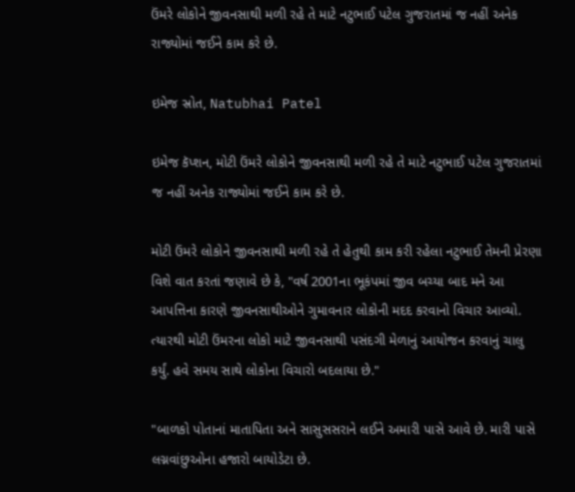ઉંમરે લોકોને જીવનસાથી મળી રહે તે માટે નટુભાઈ પટેલ ગુજરાતમાં જ નહીં અનેક રાજ્યોમાં જઈને કામ કરે છે.

ઇમેજ સ્રોત, Natubhai Patel

ઇમેજ કૅપ્શન, મોટી ઉંમરે લોકોને જીવનસાથી મળી રહે તે માટે નટુભાઈ પટેલ ગુજરાતમાં જ નહીં અનેક રાજ્યોમાં જઈને કામ કરે છે.

મોટી ઉંમરે લોકોને જીવનસાથી મળી રહે તે હેતુથી કામ કરી રહેલા નટુભાઈ તેમની પ્રેરણા વિશે વાત કરતાં જણાવે છે કે, "વર્ષ 2001ના ભૂકંપમાં જીવ બચ્યા બાદ મને આ આપત્તિના કારણે જીવનસાથીઓને ગુમાવનાર લોકોની મદદ કરવાનો વિચાર આવ્યો. ત્યારથી મોટી ઉંમરના લોકો માટે જીવનસાથી પસંદગી મેળાનું આયોજન કરવાનું ચાલુ કર્યું. હવે સમય સાથે લોકોના વિચારો બદલાયા છે."

"બાળકો પોતાનાં માતાપિતા અને સાસુસસરાને લઈને અમારી પાસે આવે છે. મારી પાસે લગ્નવાંછુઓના હજારો બાયોડેટા છે.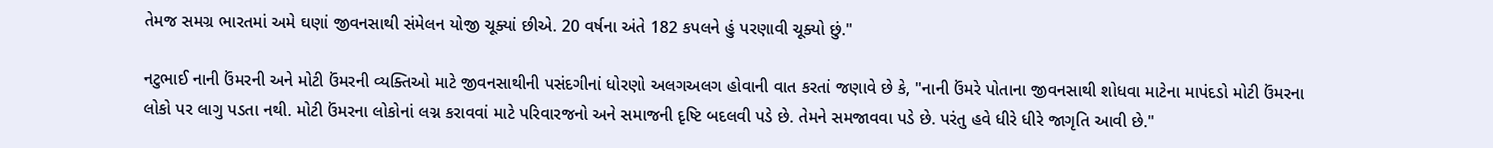તેમજ સમગ્ર ભારતમાં અમે ઘણાં જીવનસાથી સંમેલન યોજી ચૂક્યાં છીએ. 20 વર્ષના અંતે 182 કપલને હું પરણાવી ચૂક્યો છું."

નટુભાઈ નાની ઉંમરની અને મોટી ઉંમરની વ્યક્તિઓ માટે જીવનસાથીની પસંદગીનાં ધોરણો અલગઅલગ હોવાની વાત કરતાં જણાવે છે કે, "નાની ઉંમરે પોતાના જીવનસાથી શોધવા માટેના માપંદડો મોટી ઉંમરના લોકો પર લાગુ પડતા નથી. મોટી ઉંમરના લોકોનાં લગ્ન કરાવવાં માટે પરિવારજનો અને સમાજની દૃષ્ટિ બદલવી પડે છે. તેમને સમજાવવા પડે છે. પરંતુ હવે ધીરે ધીરે જાગૃતિ આવી છે."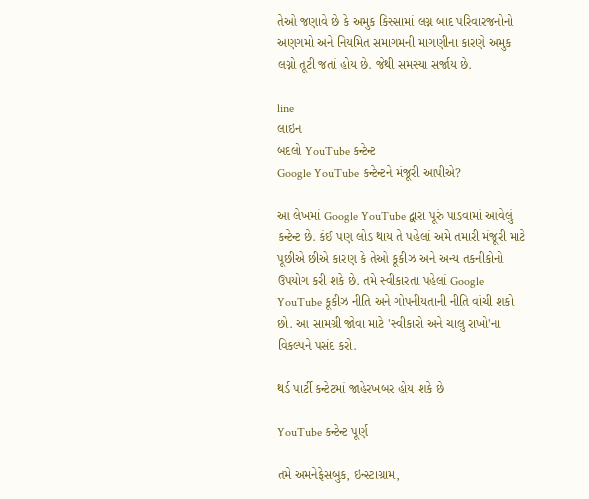તેઓ જણાવે છે કે અમુક કિસ્સામાં લગ્ન બાદ પરિવારજનોનો અણગમો અને નિયમિત સમાગમની માગણીના કારણે અમુક લગ્નો તૂટી જતાં હોય છે. જેથી સમસ્યા સર્જાય છે.

line
લાઇન
બદલો YouTube કન્ટેન્ટ
Google YouTube કન્ટેન્ટને મંજૂરી આપીએ?

આ લેખમાં Google YouTube દ્વારા પૂરું પાડવામાં આવેલું કન્ટેન્ટ છે. કંઈ પણ લોડ થાય તે પહેલાં અમે તમારી મંજૂરી માટે પૂછીએ છીએ કારણ કે તેઓ કૂકીઝ અને અન્ય તકનીકોનો ઉપયોગ કરી શકે છે. તમે સ્વીકારતા પહેલાં Google YouTube કૂકીઝ નીતિ અને ગોપનીયતાની નીતિ વાંચી શકો છો. આ સામગ્રી જોવા માટે 'સ્વીકારો અને ચાલુ રાખો'ના વિકલ્પને પસંદ કરો.

થર્ડ પાર્ટી કન્ટેટમાં જાહેરખબર હોય શકે છે

YouTube કન્ટેન્ટ પૂર્ણ

તમે અમનેફેસબુક, ઇન્સ્ટાગ્રામ,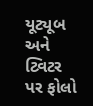યૂટ્યૂબ અને ટ્વિટર પર ફોલો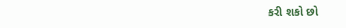કરી શકો છો